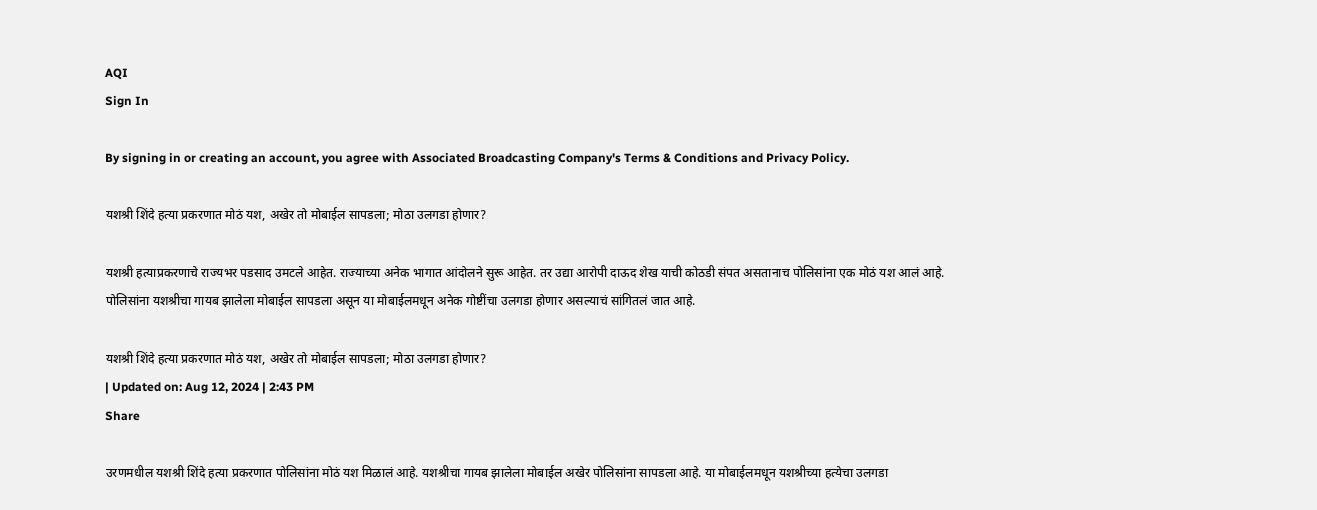AQI
Sign In

By signing in or creating an account, you agree with Associated Broadcasting Company's Terms & Conditions and Privacy Policy.

यशश्री शिंदे हत्या प्रकरणात मोठं यश, अखेर तो मोबाईल सापडला; मोठा उलगडा होणार?

यशश्री हत्याप्रकरणाचे राज्यभर पडसाद उमटले आहेत. राज्याच्या अनेक भागात आंदोलने सुरू आहेत. तर उद्या आरोपी दाऊद शेख याची कोठडी संपत असतानाच पोलिसांना एक मोठं यश आलं आहे. पोलिसांना यशश्रीचा गायब झालेला मोबाईल सापडला असून या मोबाईलमधून अनेक गोष्टींचा उलगडा होणार असल्याचं सांगितलं जात आहे.

यशश्री शिंदे हत्या प्रकरणात मोठं यश, अखेर तो मोबाईल सापडला; मोठा उलगडा होणार?
| Updated on: Aug 12, 2024 | 2:43 PM
Share

उरणमधील यशश्री शिंदे हत्या प्रकरणात पोलिसांना मोठं यश मिळालं आहे. यशश्रीचा गायब झालेला मोबाईल अखेर पोलिसांना सापडला आहे. या मोबाईलमधून यशश्रीच्या हत्येचा उलगडा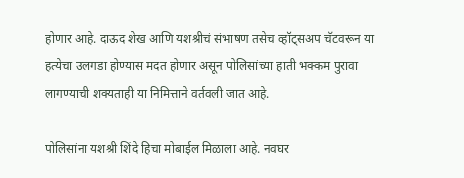होणार आहे. दाऊद शेख आणि यशश्रीचं संभाषण तसेच व्हॉट्सअप चॅटवरून या हत्येचा उलगडा होण्यास मदत होणार असून पोलिसांच्या हाती भक्कम पुरावा लागण्याची शक्यताही या निमित्ताने वर्तवली जात आहे.

पोलिसांना यशश्री शिंदे हिचा मोबाईल मिळाला आहे. नवघर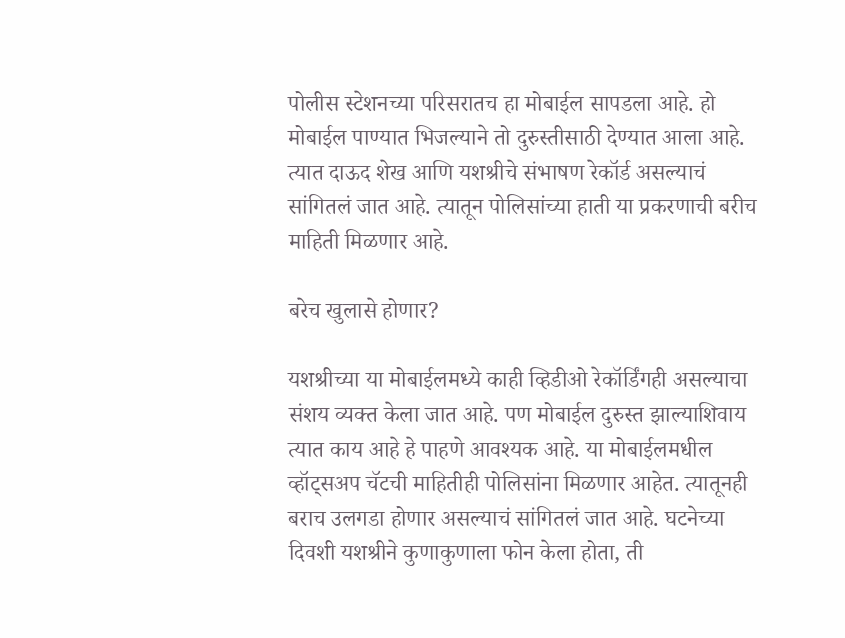पोलीस स्टेशनच्या परिसरातच हा मोबाईल सापडला आहे. हो मोबाईल पाण्यात भिजल्याने तो दुरुस्तीसाठी देण्यात आला आहे. त्यात दाऊद शेख आणि यशश्रीचे संभाषण रेकॉर्ड असल्याचं सांगितलं जात आहे. त्यातून पोलिसांच्या हाती या प्रकरणाची बरीच माहिती मिळणार आहे.

बरेच खुलासे होणार?

यशश्रीच्या या मोबाईलमध्ये काही व्हिडीओ रेकॉर्डिंगही असल्याचा संशय व्यक्त केला जात आहे. पण मोबाईल दुरुस्त झाल्याशिवाय त्यात काय आहे हे पाहणे आवश्यक आहे. या मोबाईलमधील व्हॉट्सअप चॅटची माहितीही पोलिसांना मिळणार आहेत. त्यातूनही बराच उलगडा होणार असल्याचं सांगितलं जात आहे. घटनेच्या दिवशी यशश्रीने कुणाकुणाला फोन केला होता, ती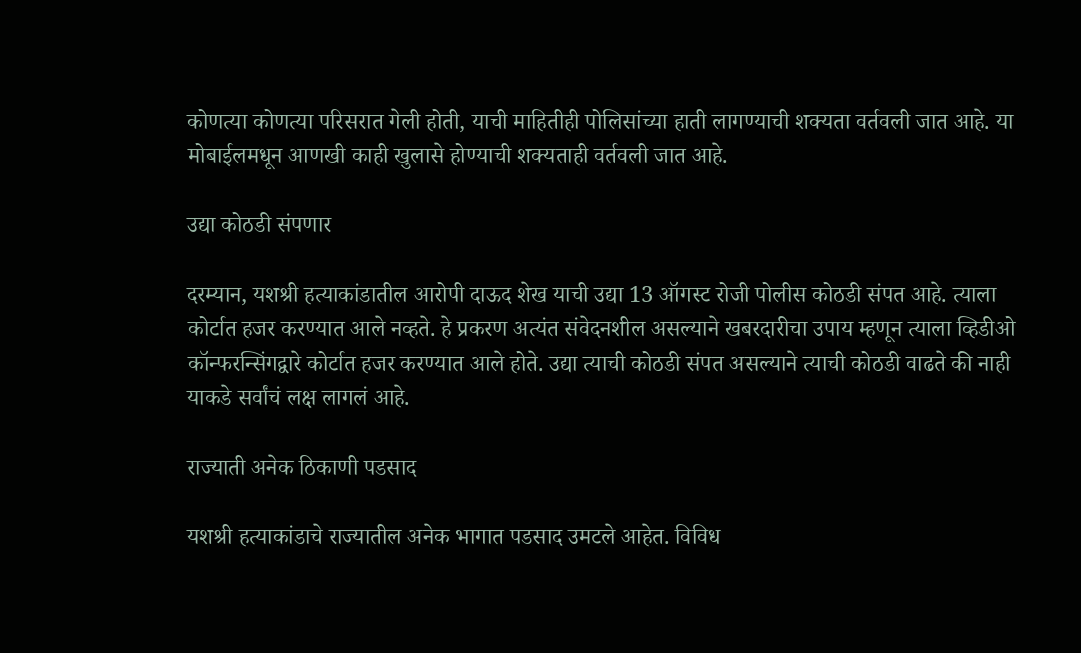कोणत्या कोणत्या परिसरात गेली होती, याची माहितीही पोलिसांच्या हाती लागण्याची शक्यता वर्तवली जात आहे. या मोबाईलमधून आणखी काही खुलासे होण्याची शक्यताही वर्तवली जात आहे.

उद्या कोठडी संपणार

दरम्यान, यशश्री हत्याकांडातील आरोपी दाऊद शेख याची उद्या 13 ऑगस्ट रोजी पोलीस कोठडी संपत आहे. त्याला कोर्टात हजर करण्यात आले नव्हते. हे प्रकरण अत्यंत संवेदनशील असल्याने खबरदारीचा उपाय म्हणून त्याला व्हिडीओ कॉन्फरन्सिंगद्वारे कोर्टात हजर करण्यात आले होते. उद्या त्याची कोठडी संपत असल्याने त्याची कोठडी वाढते की नाही याकडे सर्वांचं लक्ष लागलं आहे.

राज्याती अनेक ठिकाणी पडसाद

यशश्री हत्याकांडाचे राज्यातील अनेक भागात पडसाद उमटले आहेत. विविध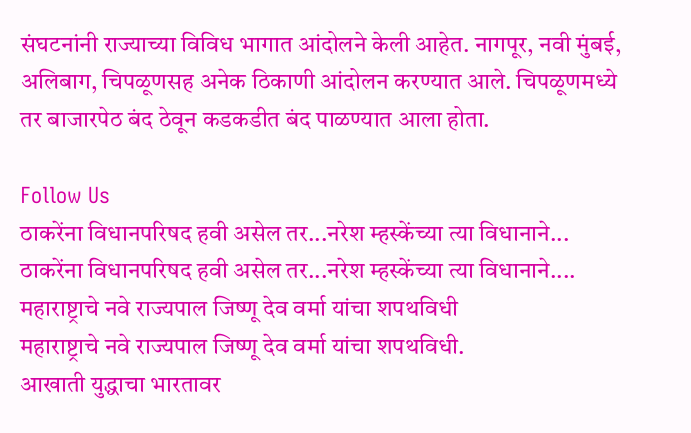संघटनांनी राज्याच्या विविध भागात आंदोलने केली आहेत. नागपूर, नवी मुंबई, अलिबाग, चिपळूणसह अनेक ठिकाणी आंदोलन करण्यात आले. चिपळूणमध्ये तर बाजारपेठ बंद ठेवून कडकडीत बंद पाळण्यात आला होता.

Follow Us
ठाकरेंना विधानपरिषद हवी असेल तर...नरेश म्हस्केंच्या त्या विधानाने...
ठाकरेंना विधानपरिषद हवी असेल तर...नरेश म्हस्केंच्या त्या विधानाने....
महाराष्ट्राचे नवे राज्यपाल जिष्णू देव वर्मा यांचा शपथविधी
महाराष्ट्राचे नवे राज्यपाल जिष्णू देव वर्मा यांचा शपथविधी.
आखाती युद्धाचा भारतावर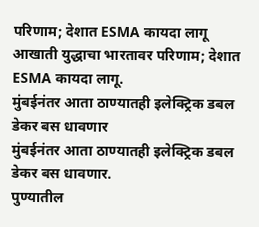परिणाम; देशात ESMA कायदा लागू
आखाती युद्धाचा भारतावर परिणाम; देशात ESMA कायदा लागू.
मुंबईनंतर आता ठाण्यातही इलेक्ट्रिक डबल डेकर बस धावणार
मुंबईनंतर आता ठाण्यातही इलेक्ट्रिक डबल डेकर बस धावणार.
पुण्यातील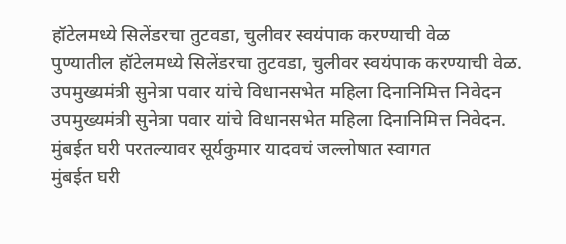हॉटेलमध्ये सिलेंडरचा तुटवडा, चुलीवर स्वयंपाक करण्याची वेळ
पुण्यातील हॉटेलमध्ये सिलेंडरचा तुटवडा, चुलीवर स्वयंपाक करण्याची वेळ.
उपमुख्यमंत्री सुनेत्रा पवार यांचे विधानसभेत महिला दिनानिमित्त निवेदन
उपमुख्यमंत्री सुनेत्रा पवार यांचे विधानसभेत महिला दिनानिमित्त निवेदन.
मुंबईत घरी परतल्यावर सूर्यकुमार यादवचं जल्लोषात स्वागत
मुंबईत घरी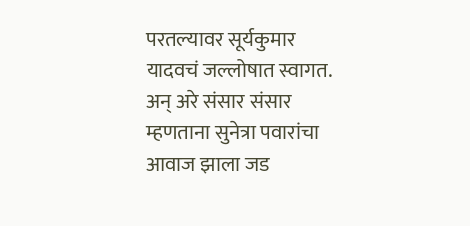परतल्यावर सूर्यकुमार यादवचं जल्लोषात स्वागत.
अन् अरे संसार संसार म्हणताना सुनेत्रा पवारांचा आवाज झाला जड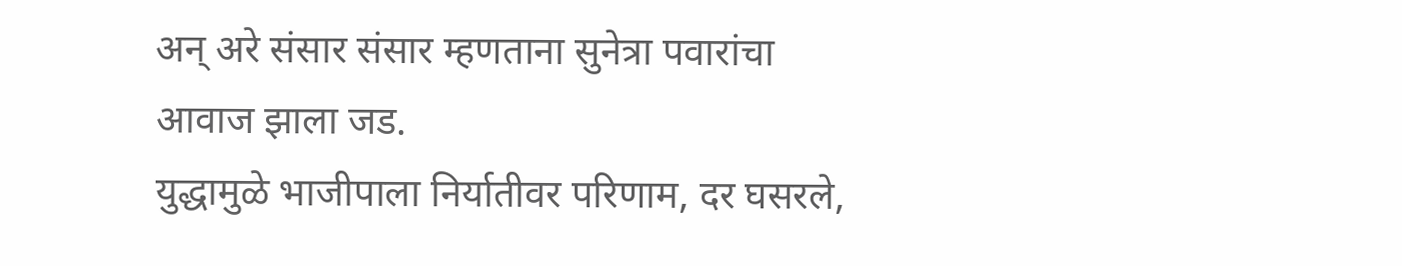अन् अरे संसार संसार म्हणताना सुनेत्रा पवारांचा आवाज झाला जड.
युद्धामुळे भाजीपाला निर्यातीवर परिणाम, दर घसरले,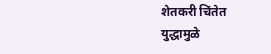शेतकरी चिंतेत
युद्धामुळे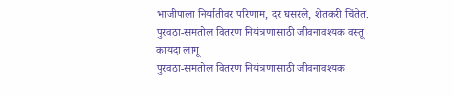भाजीपाला निर्यातीवर परिणाम, दर घसरले, शेतकरी चिंतेत.
पुरवठा-समतोल वितरण नियंत्रणासाठी जीवनावश्यक वस्तू कायदा लागू
पुरवठा-समतोल वितरण नियंत्रणासाठी जीवनावश्यक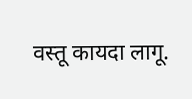वस्तू कायदा लागू.